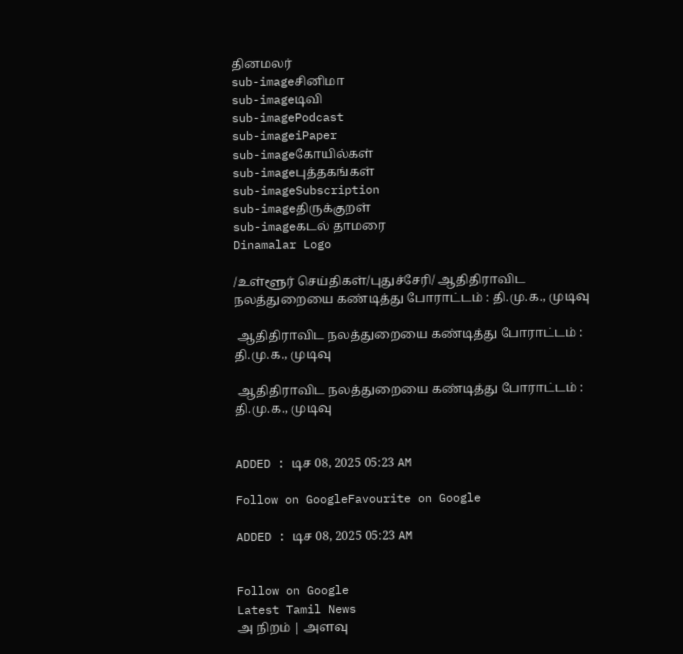தினமலர்
sub-imageசினிமா
sub-imageடிவி
sub-imagePodcast
sub-imageiPaper
sub-imageகோயில்கள்
sub-imageபுத்தகங்கள்
sub-imageSubscription
sub-imageதிருக்குறள்
sub-imageகடல் தாமரை
Dinamalar Logo

/உள்ளூர் செய்திகள்/புதுச்சேரி/ ஆதிதிராவிட நலத்துறையை கண்டித்து போராட்டம் : தி.மு.க., முடிவு

 ஆதிதிராவிட நலத்துறையை கண்டித்து போராட்டம் : தி.மு.க., முடிவு

 ஆதிதிராவிட நலத்துறையை கண்டித்து போராட்டம் : தி.மு.க., முடிவு


ADDED : டிச 08, 2025 05:23 AM

Follow on GoogleFavourite on Google

ADDED : டிச 08, 2025 05:23 AM


Follow on Google
Latest Tamil News
அ நிறம் | அளவு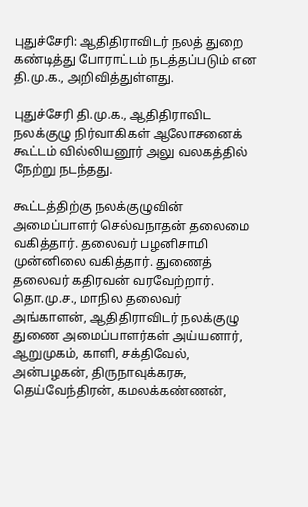புதுச்சேரி: ஆதிதிராவிடர் நலத் துறை கண்டித்து போராட்டம் நடத்தப்படும் என தி.மு.க., அறிவித்துள்ளது.

புதுச்சேரி தி.மு.க., ஆதிதிராவிட நலக்குழு நிர்வாகிகள் ஆலோசனைக் கூட்டம் வில்லியனூர் அலு வலகத்தில் நேற்று நடந்தது.

கூட்டத்திற்கு நலக்குழுவின் அமைப்பாளர் செல்வநாதன் தலைமை வகித்தார். தலைவர் பழனிசாமி முன்னிலை வகித்தார். துணைத் தலைவர் கதிரவன் வரவேற்றார். தொ.மு.ச., மாநில தலைவர் அங்காளன், ஆதிதிராவிடர் நலக்குழு துணை அமைப்பாளர்கள் அய்யனார், ஆறுமுகம், காளி, சக்திவேல், அன்பழகன், திருநாவுக்கரசு, தெய்வேந்திரன், கமலக்கண்ணன்,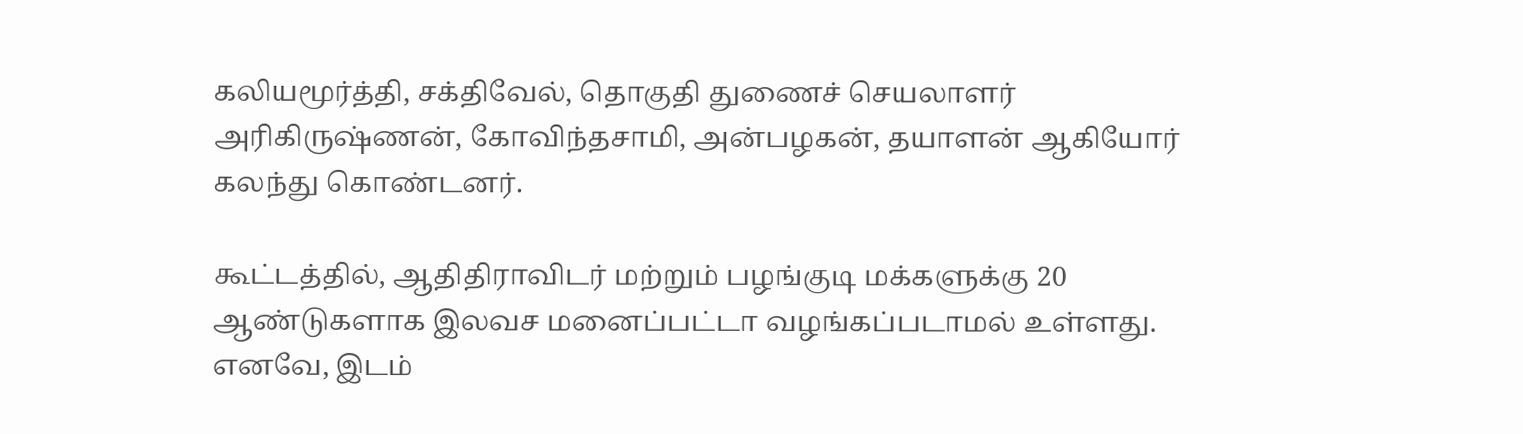கலியமூர்த்தி, சக்திவேல், தொகுதி துணைச் செயலாளர் அரிகிருஷ்ணன், கோவிந்தசாமி, அன்பழகன், தயாளன் ஆகியோர் கலந்து கொண்டனர்.

கூட்டத்தில், ஆதிதிராவிடர் மற்றும் பழங்குடி மக்களுக்கு 20 ஆண்டுகளாக இலவச மனைப்பட்டா வழங்கப்படாமல் உள்ளது. எனவே, இடம்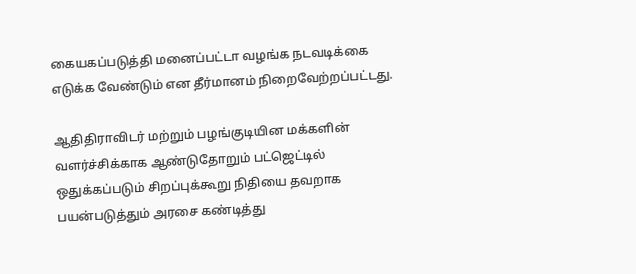கையகப்படுத்தி மனைப்பட்டா வழங்க நடவடிக்கை எடுக்க வேண்டும் என தீர்மானம் நிறைவேற்றப்பட்டது.

ஆதிதிராவிடர் மற்றும் பழங்குடியின மக்களின் வளர்ச்சிக்காக ஆண்டுதோறும் பட்ஜெட்டில் ஒதுக்கப்படும் சிறப்புக்கூறு நிதியை தவறாக பயன்படுத்தும் அரசை கண்டித்து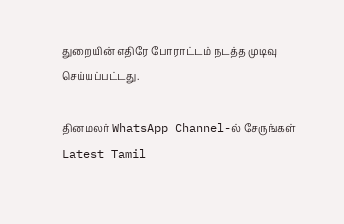துறையின் எதிரே போராட்டம் நடத்த முடிவு செய்யப்பட்டது.

தினமலர் WhatsApp Channel-ல் சேருங்கள்
Latest Tamil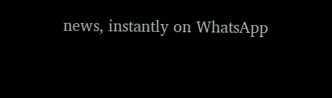news, instantly on WhatsApp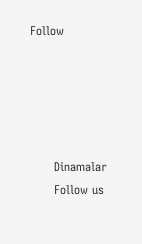Follow





      Dinamalar
      Follow us